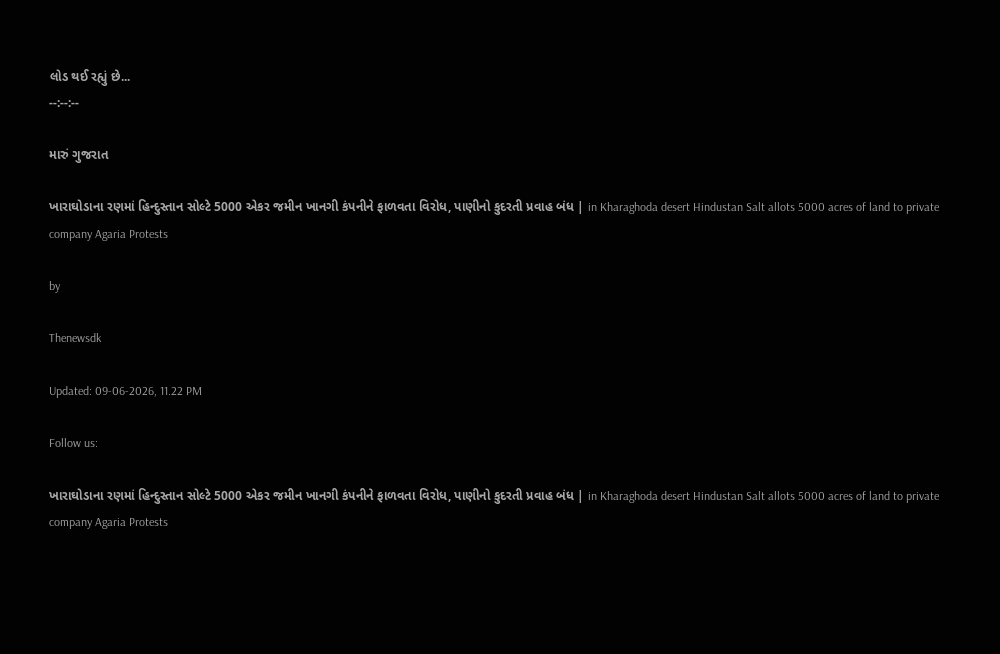લોડ થઈ રહ્યું છે...
--:--:--

મારું ગુજરાત

ખારાઘોડાના રણમાં હિન્દુસ્તાન સોલ્ટે 5000 એકર જમીન ખાનગી કંપનીને ફાળવતા વિરોધ, પાણીનો કુદરતી પ્રવાહ બંધ | in Kharaghoda desert Hindustan Salt allots 5000 acres of land to private company Agaria Protests

by

Thenewsdk

Updated: 09-06-2026, 11.22 PM

Follow us:

ખારાઘોડાના રણમાં હિન્દુસ્તાન સોલ્ટે 5000 એકર જમીન ખાનગી કંપનીને ફાળવતા વિરોધ, પાણીનો કુદરતી પ્રવાહ બંધ | in Kharaghoda desert Hindustan Salt allots 5000 acres of land to private company Agaria Protests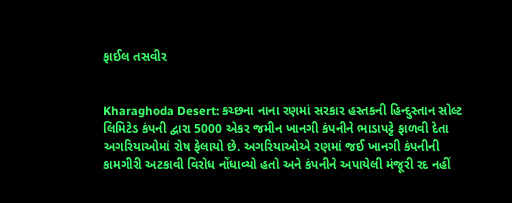ફાઈલ તસવીર


Kharaghoda Desert: કચ્છના નાના રણમાં સરકાર હસ્તકની હિન્દુસ્તાન સોલ્ટ લિમિટેડ કંપની દ્વારા 5000 એકર જમીન ખાનગી કંપનીને ભાડાપટ્ટે ફાળવી દેતા અગરિયાઓમાં રોષ ફેલાયો છે. અગરિયાઓએ રણમાં જઈ ખાનગી કંપનીની કામગીરી અટકાવી વિરોધ નોંધાવ્યો હતો અને કંપનીને અપાયેલી મંજૂરી રદ નહીં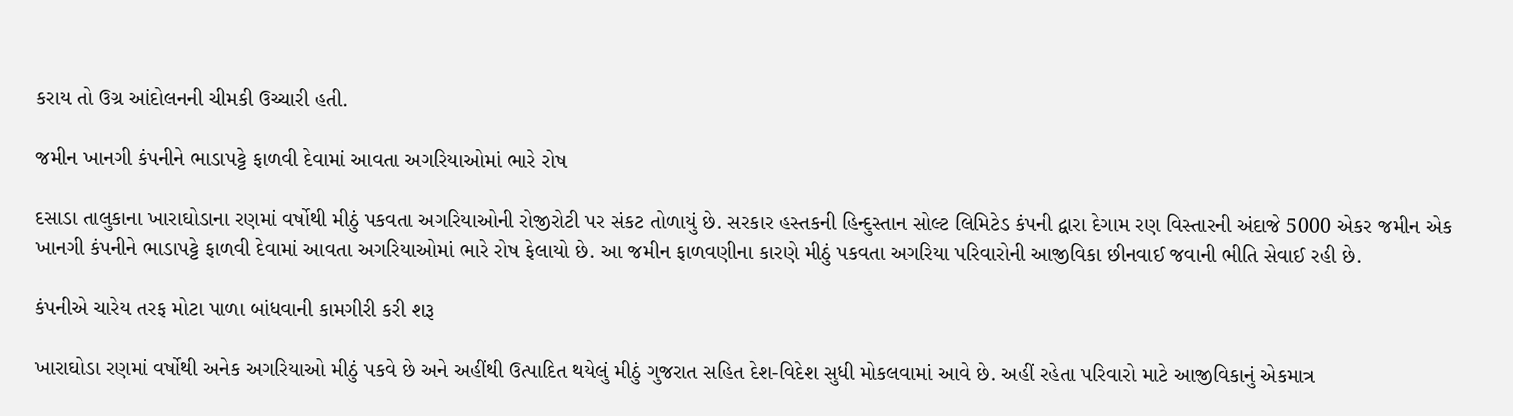કરાય તો ઉગ્ર આંદોલનની ચીમકી ઉચ્ચારી હતી.

જમીન ખાનગી કંપનીને ભાડાપટ્ટે ફાળવી દેવામાં આવતા અગરિયાઓમાં ભારે રોષ

દસાડા તાલુકાના ખારાઘોડાના રણમાં વર્ષોથી મીઠું પકવતા અગરિયાઓની રોજીરોટી પર સંકટ તોળાયું છે. સરકાર હસ્તકની હિન્દુસ્તાન સોલ્ટ લિમિટેડ કંપની દ્વારા દેગામ રણ વિસ્તારની અંદાજે 5000 એકર જમીન એક ખાનગી કંપનીને ભાડાપટ્ટે ફાળવી દેવામાં આવતા અગરિયાઓમાં ભારે રોષ ફેલાયો છે. આ જમીન ફાળવણીના કારણે મીઠું પકવતા અગરિયા પરિવારોની આજીવિકા છીનવાઈ જવાની ભીતિ સેવાઈ રહી છે.

કંપનીએ ચારેય તરફ મોટા પાળા બાંધવાની કામગીરી કરી શરૂ

ખારાઘોડા રણમાં વર્ષોથી અનેક અગરિયાઓ મીઠું પકવે છે અને અહીંથી ઉત્પાદિત થયેલું મીઠું ગુજરાત સહિત દેશ-વિદેશ સુધી મોકલવામાં આવે છે. અહીં રહેતા પરિવારો માટે આજીવિકાનું એકમાત્ર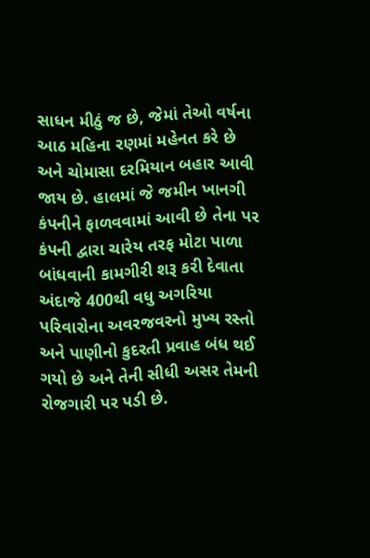સાધન મીઠું જ છે, જેમાં તેઓ વર્ષના આઠ મહિના રણમાં મહેનત કરે છે અને ચોમાસા દરમિયાન બહાર આવી જાય છે. હાલમાં જે જમીન ખાનગી કંપનીને ફાળવવામાં આવી છે તેના પર કંપની દ્વારા ચારેય તરફ મોટા પાળા બાંધવાની કામગીરી શરૂ કરી દેવાતા અંદાજે 400થી વધુ અગરિયા પરિવારોના અવરજવરનો મુખ્ય રસ્તો અને પાણીનો કુદરતી પ્રવાહ બંધ થઈ ગયો છે અને તેની સીધી અસર તેમની રોજગારી પર પડી છે.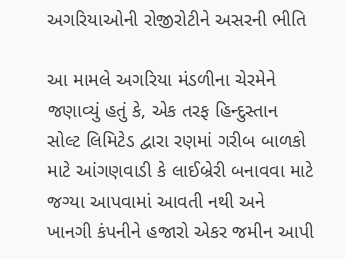અગરિયાઓની રોજીરોટીને અસરની ભીતિ

આ મામલે અગરિયા મંડળીના ચેરમેને જણાવ્યું હતું કે, એક તરફ હિન્દુસ્તાન સોલ્ટ લિમિટેડ દ્વારા રણમાં ગરીબ બાળકો માટે આંગણવાડી કે લાઈબ્રેરી બનાવવા માટે જગ્યા આપવામાં આવતી નથી અને ખાનગી કંપનીને હજારો એકર જમીન આપી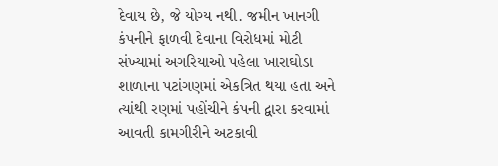દેવાય છે, જે યોગ્ય નથી. જમીન ખાનગી કંપનીને ફાળવી દેવાના વિરોધમાં મોટી સંખ્યામાં અગરિયાઓ પહેલા ખારાઘોડા શાળાના પટાંગણમાં એકત્રિત થયા હતા અને ત્યાંથી રણમાં પહોંચીને કંપની દ્વારા કરવામાં આવતી કામગીરીને અટકાવી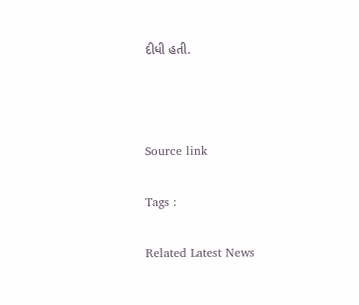દીધી હતી.



Source link

Tags :

Related Latest News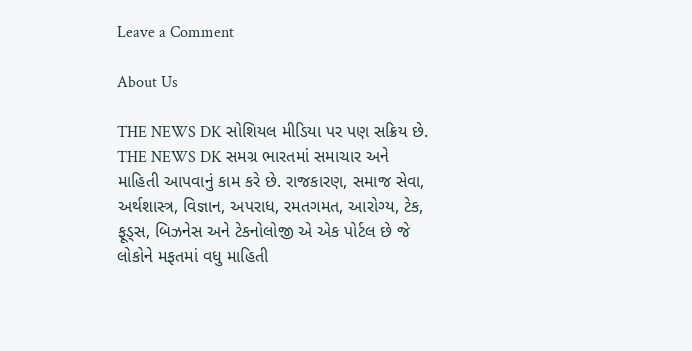Leave a Comment

About Us

THE NEWS DK સોશિયલ મીડિયા પર પણ સક્રિય છે. THE NEWS DK સમગ્ર ભારતમાં સમાચાર અને માહિતી આપવાનું કામ કરે છે. રાજકારણ, સમાજ સેવા, અર્થશાસ્ત્ર, વિજ્ઞાન, અપરાધ, રમતગમત, આરોગ્ય, ટેક, ફૂડ્સ, બિઝનેસ અને ટેકનોલોજી એ એક પોર્ટલ છે જે લોકોને મફતમાં વધુ માહિતી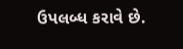ઉપલબ્ધ કરાવે છે.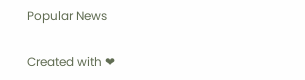Popular News

Created with ❤